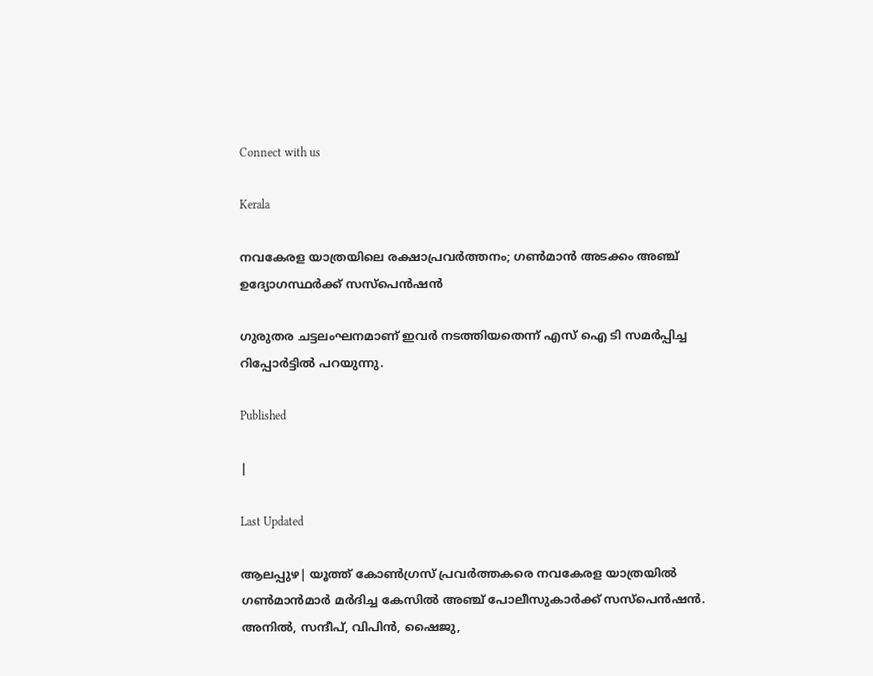Connect with us

Kerala

നവകേരള യാത്രയിലെ രക്ഷാപ്രവർത്തനം; ഗൺമാൻ അടക്കം അഞ്ച് ഉദ്യോഗസ്ഥര്‍ക്ക് സസ്‌പെന്‍ഷന്‍

ഗുരുതര ചട്ടലംഘനമാണ് ഇവര്‍ നടത്തിയതെന്ന് എസ് ഐ ടി സമര്‍പ്പിച്ച റിപ്പോര്‍ട്ടില്‍ പറയുന്നു.

Published

|

Last Updated

ആലപ്പുഴ| യൂത്ത് കോണ്‍ഗ്രസ് പ്രവര്‍ത്തകരെ നവകേരള യാത്രയില്‍ ഗണ്‍മാന്‍മാര്‍ മര്‍ദിച്ച കേസില്‍ അഞ്ച് പോലീസുകാര്‍ക്ക് സസ്‌പെന്‍ഷന്‍. അനില്‍, സന്ദീപ്, വിപിന്‍, ഷൈജു,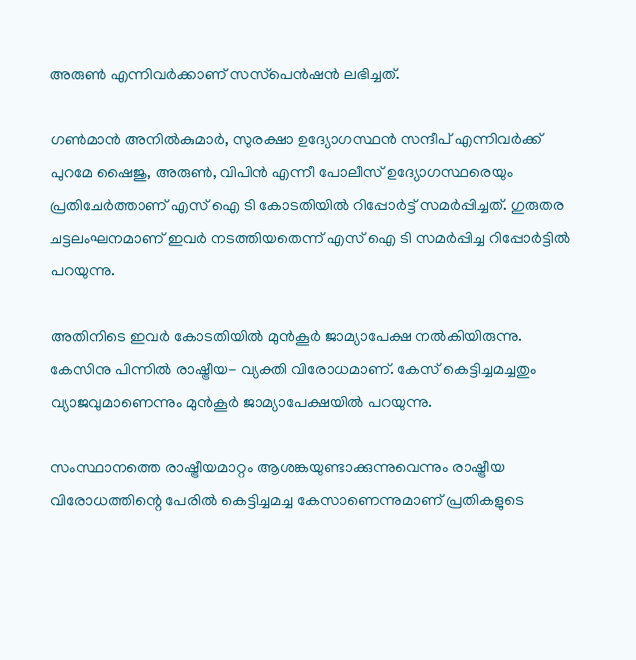അരുണ്‍ എന്നിവര്‍ക്കാണ് സസ്‌പെന്‍ഷന്‍ ലഭിച്ചത്.

ഗണ്‍മാന്‍ അനില്‍കുമാര്‍, സുരക്ഷാ ഉദ്യോഗസ്ഥന്‍ സന്ദീപ് എന്നിവര്‍ക്ക് പുറമേ ഷൈജു, അരുണ്‍, വിപിന്‍ എന്നീ പോലീസ് ഉദ്യോഗസ്ഥരെയും പ്രതിചേര്‍ത്താണ് എസ് ഐ ടി കോടതിയില്‍ റിപ്പോര്‍ട്ട് സമര്‍പ്പിച്ചത്. ഗുരുതര ചട്ടലംഘനമാണ് ഇവര്‍ നടത്തിയതെന്ന് എസ് ഐ ടി സമര്‍പ്പിച്ച റിപ്പോര്‍ട്ടില്‍ പറയുന്നു.

അതിനിടെ ഇവര്‍ കോടതിയില്‍ മുന്‍കൂര്‍ ജാമ്യാപേക്ഷ നല്‍കിയിരുന്നു. കേസിനു പിന്നില്‍ രാഷ്ട്രീയ- വ്യക്തി വിരോധമാണ്. കേസ് കെട്ടിച്ചമച്ചതും വ്യാജവുമാണെന്നും മുന്‍കൂര്‍ ജാമ്യാപേക്ഷയില്‍ പറയുന്നു.

സംസ്ഥാനത്തെ രാഷ്ട്രീയമാറ്റം ആശങ്കയുണ്ടാക്കുന്നുവെന്നും രാഷ്ട്രീയ വിരോധത്തിന്റെ പേരില്‍ കെട്ടിച്ചമച്ച കേസാണെന്നുമാണ് പ്രതികളുടെ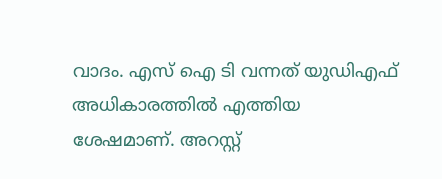വാദം. എസ് ഐ ടി വന്നത് യുഡിഎഫ് അധികാരത്തില്‍ എത്തിയ ശേഷമാണ്. അറസ്റ്റ്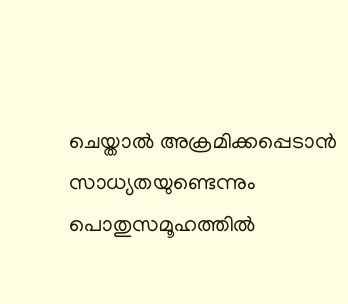ചെയ്താല്‍ അക്രമിക്കപ്പെടാന്‍ സാധ്യതയുണ്ടെന്നും പൊതുസമൂഹത്തില്‍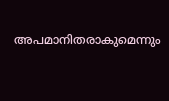അപമാനിതരാകുമെന്നും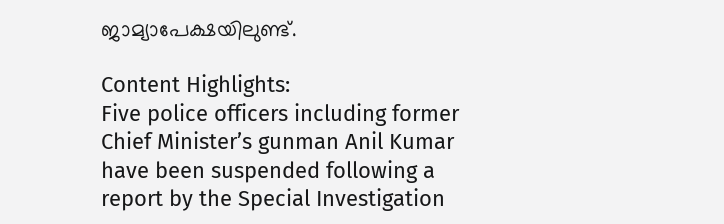ജാമ്യാപേക്ഷയിലുണ്ട്.

Content Highlights:
Five police officers including former Chief Minister’s gunman Anil Kumar have been suspended following a report by the Special Investigation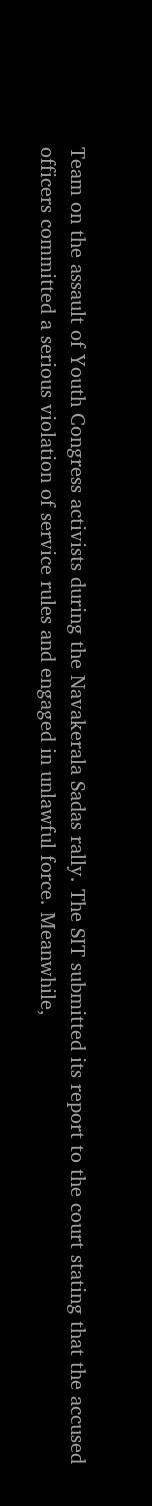Team on the assault of Youth Congress activists during the Navakerala Sadas rally. The SIT submitted its report to the court stating that the accused officers committed a serious violation of service rules and engaged in unlawful force. Meanwhile,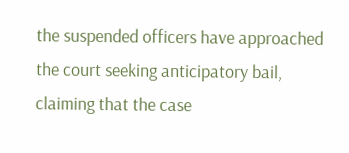the suspended officers have approached the court seeking anticipatory bail, claiming that the case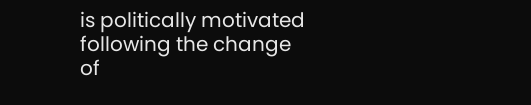is politically motivated following the change of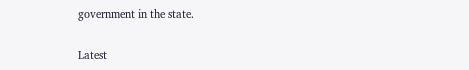government in the state.

Latest